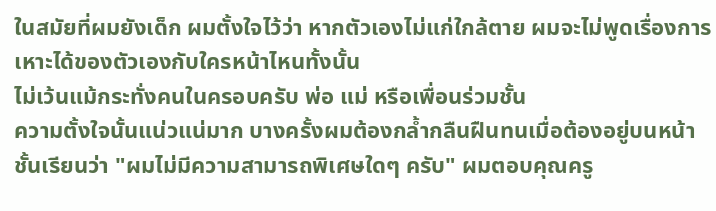ในสมัยที่ผมยังเด็ก ผมตั้งใจไว้ว่า หากตัวเองไม่แก่ใกล้ตาย ผมจะไม่พูดเรื่องการเหาะได้ของตัวเองกับใครหน้าไหนทั้งนั้น
ไม่เว้นแม้กระทั่งคนในครอบครับ พ่อ แม่ หรือเพื่อนร่วมชั้น
ความตั้งใจนั้นแน่วแน่มาก บางครั้งผมต้องกล้ำกลืนฝืนทนเมื่อต้องอยู่บนหน้าชั้นเรียนว่า "ผมไม่มีความสามารถพิเศษใดๆ ครับ" ผมตอบคุณครู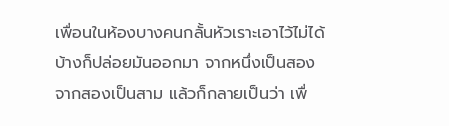เพื่อนในห้องบางคนกลั้นหัวเราะเอาไว้ไม่ได้ บ้างก็ปล่อยมันออกมา จากหนึ่งเป็นสอง จากสองเป็นสาม แล้วก็กลายเป็นว่า เพื่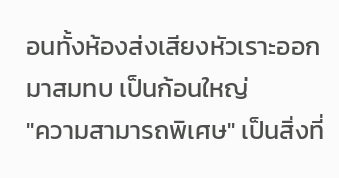อนทั้งห้องส่งเสียงหัวเราะออกมาสมทบ เป็นก้อนใหญ่
"ความสามารถพิเศษ" เป็นสิ่งที่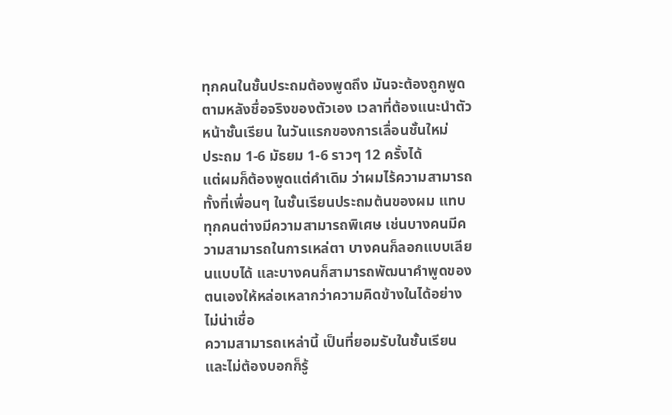ทุกคนในชั้นประถมต้องพูดถึง มันจะต้องถูกพูดตามหลังชื่อจริงของตัวเอง เวลาที่ต้องแนะนำตัวหน้าชั้นเรียน ในวันแรกของการเลื่อนชั้นใหม่
ประถม 1-6 มัธยม 1-6 ราวๆ 12 ครั้งได้
แต่ผมก็ต้องพูดแต่คำเดิม ว่าผมไร้ความสามารถ ทั้งที่เพื่อนๆ ในชั้นเรียนประถมต้นของผม แทบทุกคนต่างมีความสามารถพิเศษ เช่นบางคนมีความสามารถในการเหล่ตา บางคนก็ลอกแบบเลียนแบบได้ และบางคนก็สามารถพัฒนาคำพูดของตนเองให้หล่อเหลากว่าความคิดข้างในได้อย่างไม่น่าเชื่อ
ความสามารถเหล่านี้ เป็นที่ยอมรับในชั้นเรียน และไม่ต้องบอกก็รู้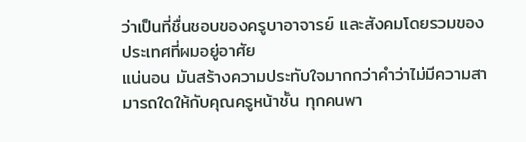ว่าเป็นที่ชื่นชอบของครูบาอาจารย์ และสังคมโดยรวมของประเทศที่ผมอยู่อาศัย
แน่นอน มันสร้างความประทับใจมากกว่าคำว่าไม่มีความสามารถใดให้กับคุณครูหน้าชั้น ทุกคนพา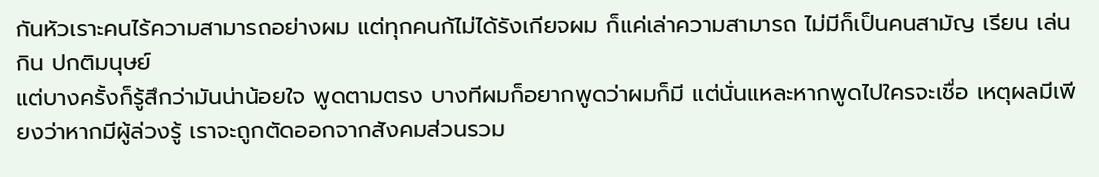กันหัวเราะคนไร้ความสามารถอย่างผม แต่ทุกคนก้ไม่ได้รังเกียจผม ก็แค่เล่าความสามารถ ไม่มีก็เป็นคนสามัญ เรียน เล่น กิน ปกติมนุษย์
แต่บางครั้งก็รู้สึกว่ามันน่าน้อยใจ พูดตามตรง บางทีผมก็อยากพูดว่าผมก็มี แต่นั่นแหละหากพูดไปใครจะเชื่อ เหตุผลมีเพียงว่าหากมีผู้ล่วงรู้ เราจะถูกตัดออกจากสังคมส่วนรวม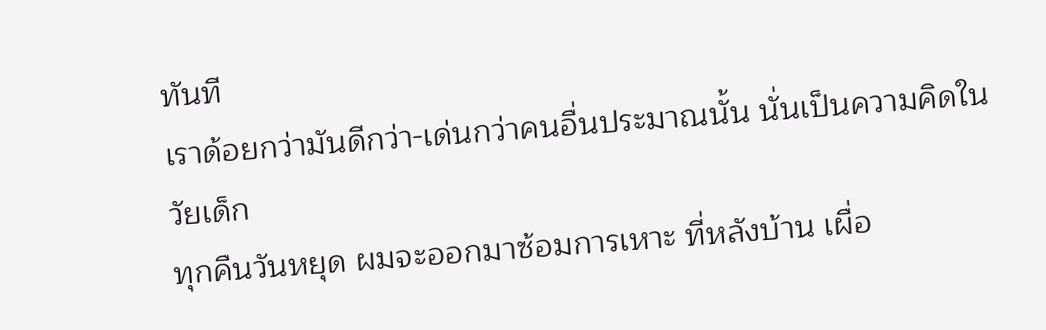ทันที
เราด้อยกว่ามันดีกว่า-เด่นกว่าคนอื่นประมาณนั้น นั่นเป็นความคิดในวัยเด็ก
ทุกคืนวันหยุด ผมจะออกมาซ้อมการเหาะ ที่หลังบ้าน เผื่อ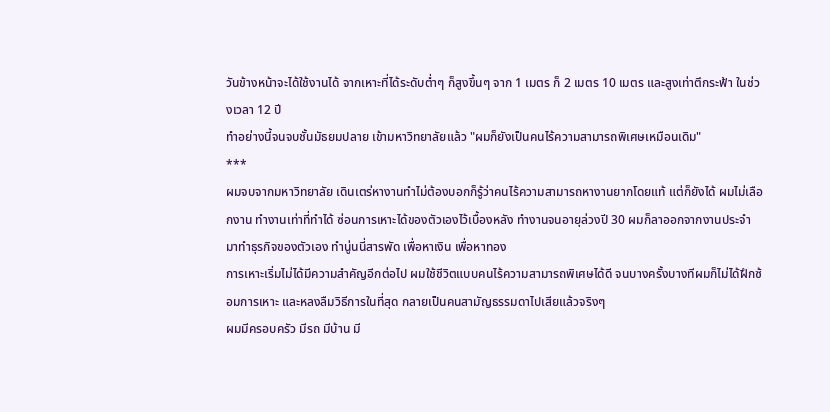วันข้างหน้าจะได้ใช้งานได้ จากเหาะที่ได้ระดับต่ำๆ ก็สูงขึ้นๆ จาก 1 เมตร ก็ 2 เมตร 10 เมตร และสูงเท่าตึกระฟ้า ในช่วงเวลา 12 ปี
ทำอย่างนี้จนจบชั้นมัธยมปลาย เข้ามหาวิทยาลัยแล้ว "ผมก็ยังเป็นคนไร้ความสามารถพิเศษเหมือนเดิม"
***
ผมจบจากมหาวิทยาลัย เดินเตร่หางานทำไม่ต้องบอกก็รู้ว่าคนไร้ความสามารถหางานยากโดยแท้ แต่ก็ยังได้ ผมไม่เลือกงาน ทำงานเท่าที่ทำได้ ซ่อนการเหาะได้ของตัวเองไว้เบื้องหลัง ทำงานจนอายุล่วงปี 30 ผมก็ลาออกจากงานประจำ มาทำธุรกิจของตัวเอง ทำนู่นนี่สารพัด เพื่อหาเงิน เพื่อหาทอง
การเหาะเริ่มไม่ได้มีความสำคัญอีกต่อไป ผมใช้ชีวิตแบบคนไร้ความสามารถพิเศษได้ดี จนบางครั้งบางทีผมก็ไม่ได้ฝึกซ้อมการเหาะ และหลงลืมวิธีการในที่สุด กลายเป็นคนสามัญธรรมดาไปเสียแล้วจริงๆ
ผมมีครอบครัว มีรถ มีบ้าน มี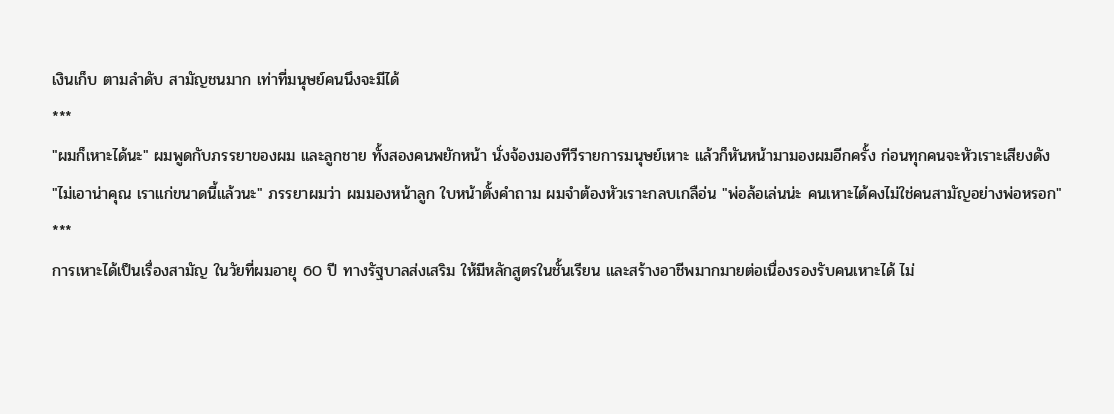เงินเก็บ ตามลำดับ สามัญชนมาก เท่าที่มนุษย์คนนึงจะมีได้
***
"ผมก็เหาะได้นะ" ผมพูดกับภรรยาของผม และลูกชาย ทั้งสองคนพยักหน้า นั่งจ้องมองทีวีรายการมนุษย์เหาะ แล้วก็หันหน้ามามองผมอีกครั้ง ก่อนทุกคนจะหัวเราะเสียงดัง
"ไม่เอาน่าคุณ เราแก่ขนาดนี้แล้วนะ" ภรรยาผมว่า ผมมองหน้าลูก ใบหน้าตั้งคำถาม ผมจำต้องหัวเราะกลบเกลือ่น "พ่อล้อเล่นน่ะ คนเหาะได้คงไม่ใช่คนสามัญอย่างพ่อหรอก"
***
การเหาะได้เป็นเรื่องสามัญ ในวัยที่ผมอายุ 60 ปี ทางรัฐบาลส่งเสริม ให้มีหลักสูตรในชั้นเรียน และสร้างอาชีพมากมายต่อเนื่องรองรับคนเหาะได้ ไม่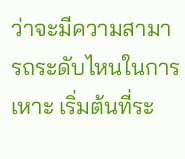ว่าจะมีความสามารถระดับไหนในการเหาะ เริ่มต้นที่ระ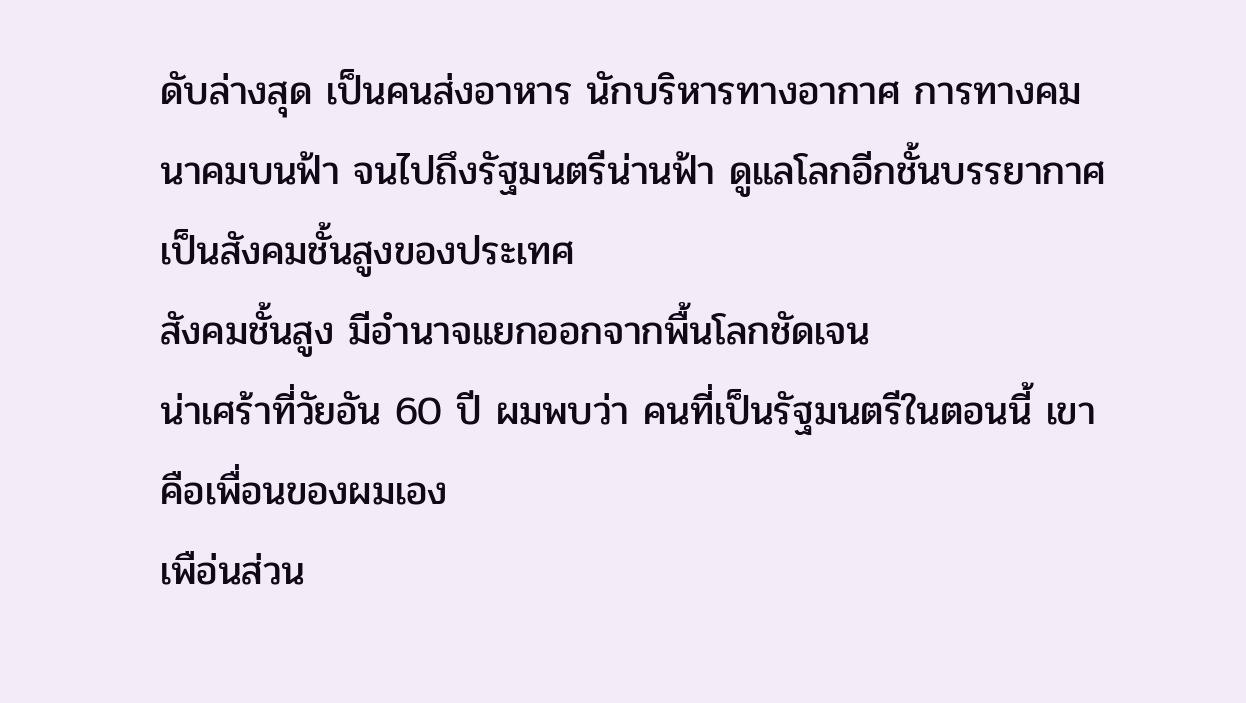ดับล่างสุด เป็นคนส่งอาหาร นักบริหารทางอากาศ การทางคมนาคมบนฟ้า จนไปถึงรัฐมนตรีน่านฟ้า ดูแลโลกอีกชั้นบรรยากาศ
เป็นสังคมชั้นสูงของประเทศ
สังคมชั้นสูง มีอำนาจแยกออกจากพื้นโลกชัดเจน
น่าเศร้าที่วัยอัน 60 ปี ผมพบว่า คนที่เป็นรัฐมนตรีในตอนนี้ เขาคือเพื่อนของผมเอง
เพือ่นส่วน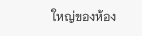ใหญ่ของห้อง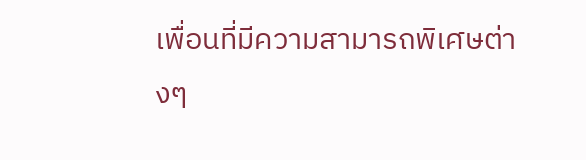เพื่อนที่มีความสามารถพิเศษต่างๆ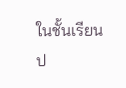ในชั้นเรียนป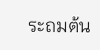ระถมต้น